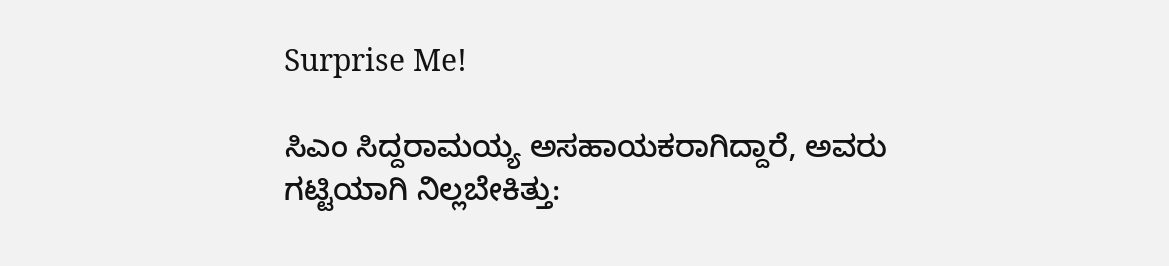Surprise Me!

ಸಿಎಂ ಸಿದ್ದರಾಮಯ್ಯ ಅಸಹಾಯಕರಾಗಿದ್ದಾರೆ, ಅವರು ಗಟ್ಟಿಯಾಗಿ ನಿಲ್ಲಬೇಕಿತ್ತು: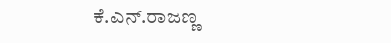ಕೆ.ಎನ್.ರಾಜಣ್ಣ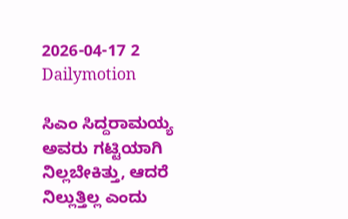2026-04-17 2 Dailymotion

ಸಿಎಂ ಸಿದ್ದರಾಮಯ್ಯ ಅವರು ಗಟ್ಟಿಯಾಗಿ ನಿಲ್ಲಬೇಕಿತ್ತು, ಆದರೆ ನಿಲ್ಲುತ್ತಿಲ್ಲ ಎಂದು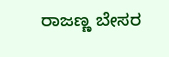ರಾಜಣ್ಣ ಬೇಸರ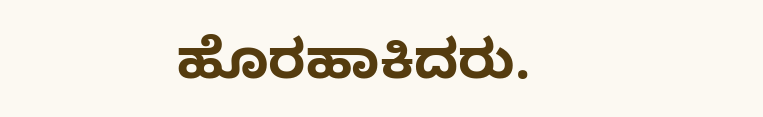ಹೊರಹಾಕಿದರು.